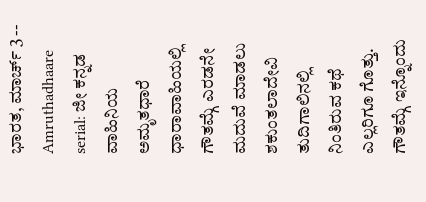ಭಾರತ, ಮಾರ್ಚ್ 3 -- Amruthadhaare serial: ಜೀ ಕನ್ನಡ ವಾಹಿನಿಯ ಅಮೃತಧಾರೆ ಧಾರಾವಾಹಿಯಲ್ಲಿ ಗೌತಮ್ಗೆ ಎರಡನೇ ಮದುವೆ ಮಾಡಲು ಶಕುಂತಲಾದೇವಿ ತುದಿಗಾಲಿನಲ್ಲಿ ನಿಂತಿರುವ ಕಥೆ ಎಲ್ಲರಿಗೂ ಗೊತ್ತು. ಗೌತಮ್ಗೆ ಇನ್ನೊಂದು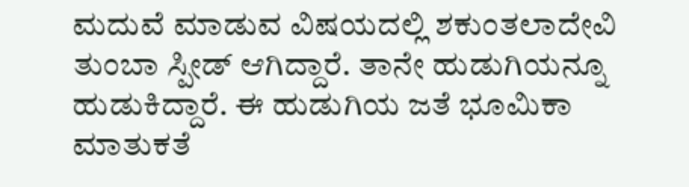ಮದುವೆ ಮಾಡುವ ವಿಷಯದಲ್ಲಿ ಶಕುಂತಲಾದೇವಿ ತುಂಬಾ ಸ್ಪೀಡ್ ಆಗಿದ್ದಾರೆ. ತಾನೇ ಹುಡುಗಿಯನ್ನೂ ಹುಡುಕಿದ್ದಾರೆ. ಈ ಹುಡುಗಿಯ ಜತೆ ಭೂಮಿಕಾ ಮಾತುಕತೆ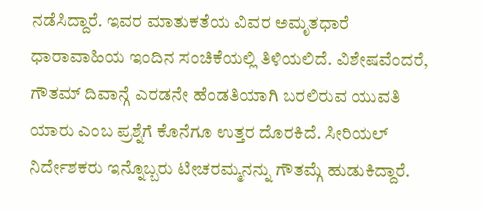ನಡೆಸಿದ್ದಾರೆ. ಇವರ ಮಾತುಕತೆಯ ವಿವರ ಅಮೃತಧಾರೆ ಧಾರಾವಾಹಿಯ ಇಂದಿನ ಸಂಚಿಕೆಯಲ್ಲಿ ತಿಳಿಯಲಿದೆ. ವಿಶೇಷವೆಂದರೆ, ಗೌತಮ್ ದಿವಾನ್ಗೆ ಎರಡನೇ ಹೆಂಡತಿಯಾಗಿ ಬರಲಿರುವ ಯುವತಿ ಯಾರು ಎಂಬ ಪ್ರಶ್ನೆಗೆ ಕೊನೆಗೂ ಉತ್ತರ ದೊರಕಿದೆ. ಸೀರಿಯಲ್ ನಿರ್ದೇಶಕರು ಇನ್ನೊಬ್ಬರು ಟೀಚರಮ್ಮನನ್ನು ಗೌತಮ್ಗೆ ಹುಡುಕಿದ್ದಾರೆ.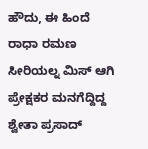ಹೌದು, ಈ ಹಿಂದೆ ರಾಧಾ ರಮಣ ಸೀರಿಯಲ್ನ ಮಿಸ್ ಆಗಿ ಪ್ರೇಕ್ಷಕರ ಮನಗೆದ್ದಿದ್ದ ಶ್ವೇತಾ ಪ್ರಸಾದ್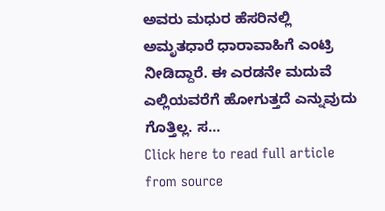ಅವರು ಮಧುರ ಹೆಸರಿನಲ್ಲಿ ಅಮೃತಧಾರೆ ಧಾರಾವಾಹಿಗೆ ಎಂಟ್ರಿ ನೀಡಿದ್ದಾರೆ. ಈ ಎರಡನೇ ಮದುವೆ ಎಲ್ಲಿಯವರೆಗೆ ಹೋಗುತ್ತದೆ ಎನ್ನುವುದು ಗೊತ್ತಿಲ್ಲ. ಸ...
Click here to read full article from source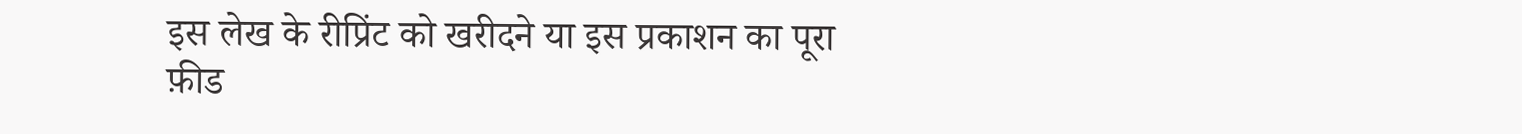इस लेख के रीप्रिंट को खरीदने या इस प्रकाशन का पूरा फ़ीड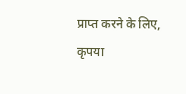प्राप्त करने के लिए, कृपया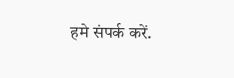हमे संपर्क करें.